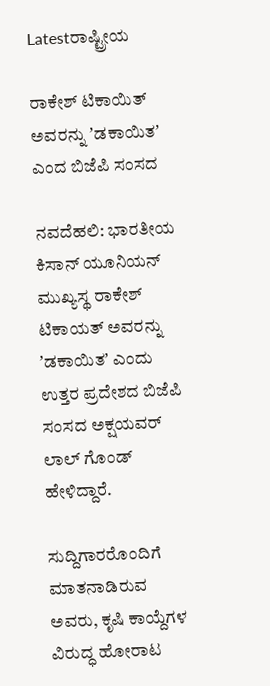Latestರಾಷ್ಟ್ರೀಯ

ರಾಕೇಶ್ ಟಿಕಾಯಿತ್ ಅವರನ್ನು ʼಡಕಾಯಿತʼ ಎಂದ ಬಿಜೆಪಿ ಸಂಸದ

ನವದೆಹಲಿ: ಭಾರತೀಯ ಕಿಸಾನ್ ಯೂನಿಯನ್ ಮುಖ್ಯಸ್ಥ ರಾಕೇಶ್ ಟಿಕಾಯತ್ ಅವರನ್ನು ʼಡಕಾಯಿತʼ ಎಂದು ಉತ್ತರ ಪ್ರದೇಶದ ಬಿಜೆಪಿ ಸಂಸದ ಅಕ್ಷಯವರ್ ಲಾಲ್ ಗೊಂಡ್ ಹೇಳಿದ್ದಾರೆ.

ಸುದ್ದಿಗಾರರೊಂದಿಗೆ ಮಾತನಾಡಿರುವ ಅವರು, ಕೃಷಿ ಕಾಯ್ದೆಗಳ ವಿರುದ್ಧ ಹೋರಾಟ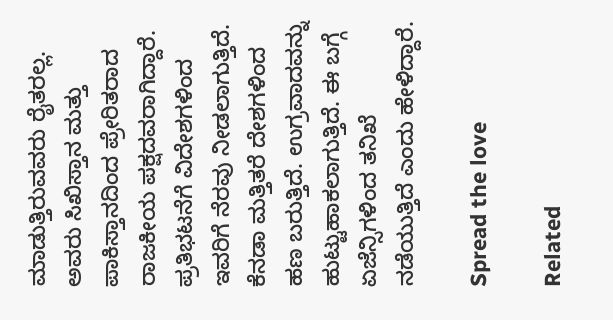ಮಾಡುತ್ತಿರುವವರು ರೈತರಲ್ಲ. ಅವರು ಸಿಖಿಸ್ತಾನ ಮತ್ತು ಪಾಕಿಸ್ತಾನದಿಂದ ಪ್ರೇರಿತರಾದ ರಾಜಕೀಯ ಪಕ್ಷದವರಾಗಿದ್ದಾರೆ. ಪ್ರತಿಭಟನೆಗೆ ವಿದೇಶಗಳಿಂದ ಇವರಿಗೆ ನೆರವು ನೀಡಲಾಗುತ್ತಿದೆ. ಕೆನಡಾ ಮತ್ತಿತರೆ ದೇಶಗಳಿಂದ ಹಣ ಬರುತ್ತಿದೆ. ಉಗ್ರವಾದವನ್ನು ಹುಟ್ಟುಹಾಕಲಾಗುತ್ತಿದೆ. ಈ ಬಗ್ಗೆ ಏಜೆನ್ಸಿಗಳಿಂದ ತನಿಖೆ ನಡೆಯುತ್ತಿದೆ ಎಂದು ಹೇಳಿದ್ದಾರೆ.

Spread the love

Related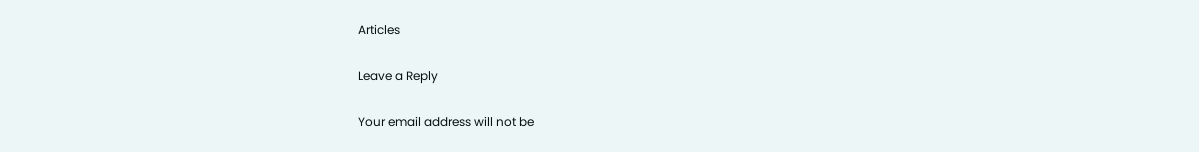Articles

Leave a Reply

Your email address will not be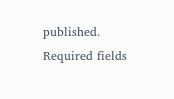published. Required fields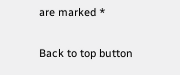are marked *

Back to top button